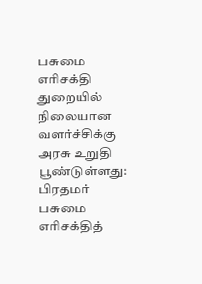பசுமை எரிசக்தி துறையில் நிலையான வளர்ச்சிக்கு அரசு உறுதி பூண்டுள்ளது: பிரதமர்
பசுமை எரிசக்தித்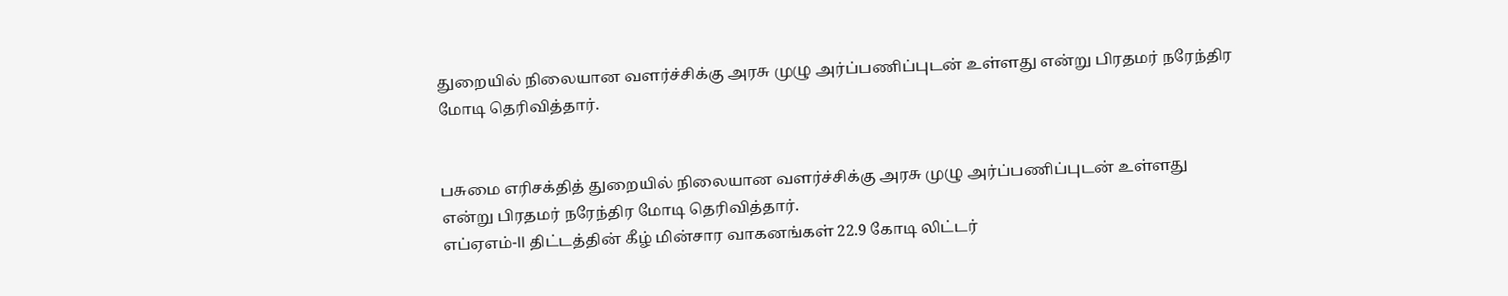துறையில் நிலையான வளர்ச்சிக்கு அரசு முழு அர்ப்பணிப்புடன் உள்ளது என்று பிரதமர் நரேந்திர மோடி தெரிவித்தார்.


பசுமை எரிசக்தித் துறையில் நிலையான வளர்ச்சிக்கு அரசு முழு அர்ப்பணிப்புடன் உள்ளது என்று பிரதமர் நரேந்திர மோடி தெரிவித்தார்.
எப்ஏஎம்-ll திட்டத்தின் கீழ் மின்சார வாகனங்கள் 22.9 கோடி லிட்டர்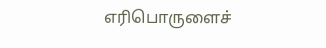எரிபொருளைச்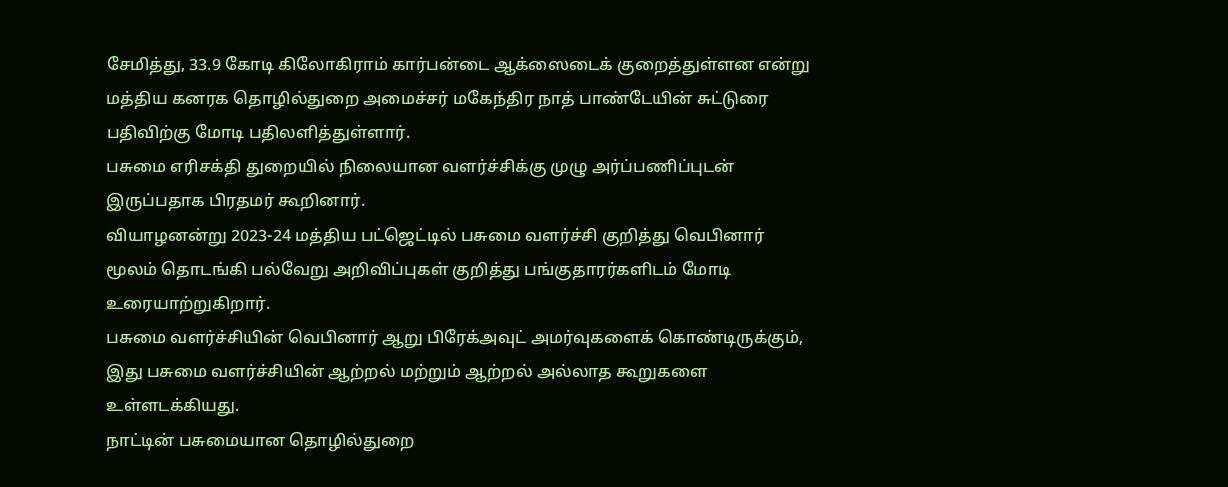சேமித்து, 33.9 கோடி கிலோகிராம் கார்பன்டை ஆக்ஸைடைக் குறைத்துள்ளன என்று மத்திய கனரக தொழில்துறை அமைச்சர் மகேந்திர நாத் பாண்டேயின் சுட்டுரை பதிவிற்கு மோடி பதிலளித்துள்ளார்.
பசுமை எரிசக்தி துறையில் நிலையான வளர்ச்சிக்கு முழு அர்ப்பணிப்புடன் இருப்பதாக பிரதமர் கூறினார்.
வியாழனன்று 2023-24 மத்திய பட்ஜெட்டில் பசுமை வளர்ச்சி குறித்து வெபினார் மூலம் தொடங்கி பல்வேறு அறிவிப்புகள் குறித்து பங்குதாரர்களிடம் மோடி உரையாற்றுகிறார்.
பசுமை வளர்ச்சியின் வெபினார் ஆறு பிரேக்அவுட் அமர்வுகளைக் கொண்டிருக்கும், இது பசுமை வளர்ச்சியின் ஆற்றல் மற்றும் ஆற்றல் அல்லாத கூறுகளை உள்ளடக்கியது.
நாட்டின் பசுமையான தொழில்துறை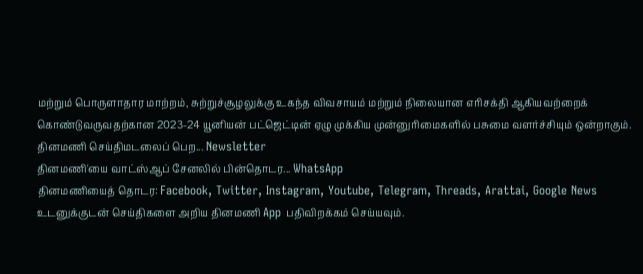மற்றும் பொருளாதார மாற்றம், சுற்றுச்சூழலுக்கு உகந்த விவசாயம் மற்றும் நிலையான எரிசக்தி ஆகியவற்றைக் கொண்டுவருவதற்கான 2023-24 யூனியன் பட்ஜெட்டின் ஏழு முக்கிய முன்னுரிமைகளில் பசுமை வளர்ச்சியும் ஒன்றாகும்.
தினமணி செய்திமடலைப் பெற... Newsletter
தினமணி'யை வாட்ஸ்ஆப் சேனலில் பின்தொடர... WhatsApp
தினமணியைத் தொடர: Facebook, Twitter, Instagram, Youtube, Telegram, Threads, Arattai, Google News
உடனுக்குடன் செய்திகளை அறிய தினமணி App பதிவிறக்கம் செய்யவும்.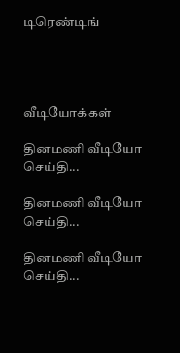டிரெண்டிங்




வீடியோக்கள்

தினமணி வீடியோ செய்தி...

தினமணி வீடியோ செய்தி...

தினமணி வீடியோ செய்தி...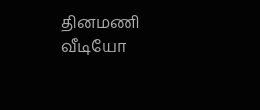தினமணி வீடியோ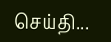செய்தி...